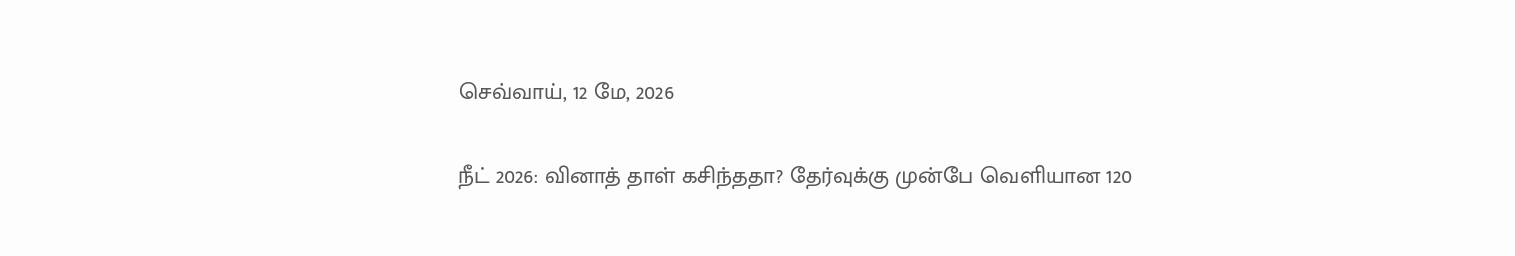செவ்வாய், 12 மே, 2026

நீட் 2026: வினாத் தாள் கசிந்ததா? தேர்வுக்கு முன்பே வெளியான 120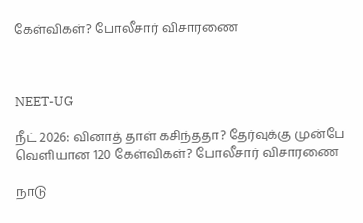கேள்விகள்? போலீசார் விசாரணை



NEET-UG

நீட் 2026: வினாத் தாள் கசிந்ததா? தேர்வுக்கு முன்பே வெளியான 120 கேள்விகள்? போலீசார் விசாரணை

நாடு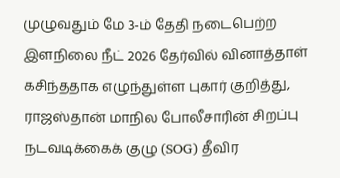முழுவதும் மே 3-ம் தேதி நடைபெற்ற இளநிலை நீட் 2026 தேர்வில் வினாத்தாள் கசிந்ததாக எழுந்துள்ள புகார் குறித்து, ராஜஸ்தான் மாநில போலீசாரின் சிறப்பு நடவடிக்கைக் குழு (SOG) தீவிர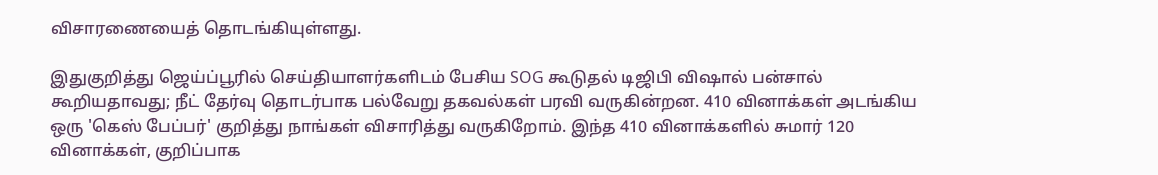விசாரணையைத் தொடங்கியுள்ளது.

இதுகுறித்து ஜெய்ப்பூரில் செய்தியாளர்களிடம் பேசிய SOG கூடுதல் டிஜிபி விஷால் பன்சால் கூறியதாவது; நீட் தேர்வு தொடர்பாக பல்வேறு தகவல்கள் பரவி வருகின்றன. 410 வினாக்கள் அடங்கிய ஒரு 'கெஸ் பேப்பர்' குறித்து நாங்கள் விசாரித்து வருகிறோம். இந்த 410 வினாக்களில் சுமார் 120 வினாக்கள், குறிப்பாக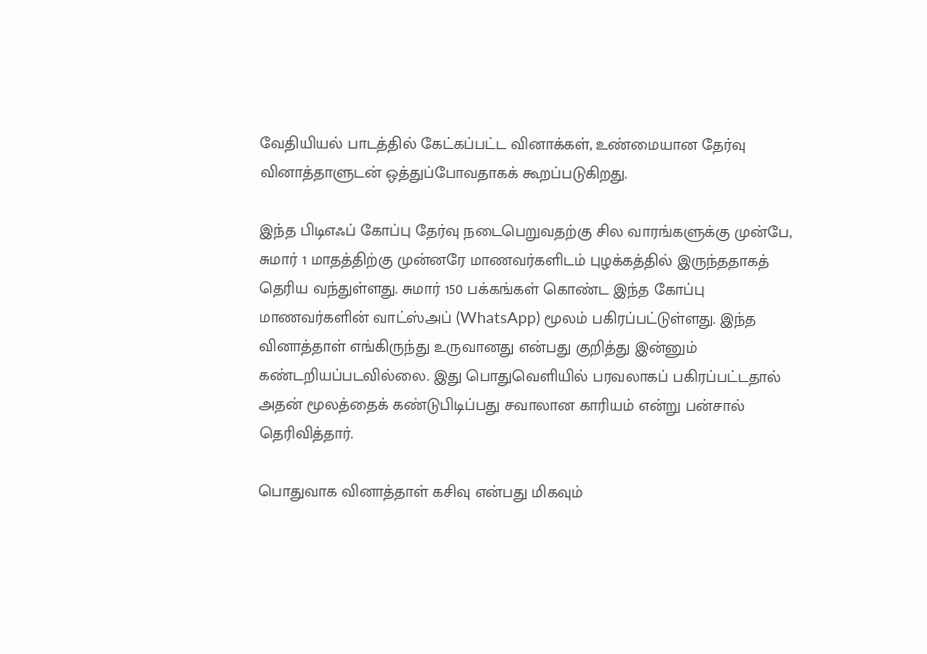வேதியியல் பாடத்தில் கேட்கப்பட்ட வினாக்கள், உண்மையான தேர்வு வினாத்தாளுடன் ஒத்துப்போவதாகக் கூறப்படுகிறது.

இந்த பிடிஎஃப் கோப்பு தேர்வு நடைபெறுவதற்கு சில வாரங்களுக்கு முன்பே, சுமார் 1 மாதத்திற்கு முன்னரே மாணவர்களிடம் புழக்கத்தில் இருந்ததாகத் தெரிய வந்துள்ளது. சுமார் 150 பக்கங்கள் கொண்ட இந்த கோப்பு மாணவர்களின் வாட்ஸ்அப் (WhatsApp) மூலம் பகிரப்பட்டுள்ளது. இந்த வினாத்தாள் எங்கிருந்து உருவானது என்பது குறித்து இன்னும் கண்டறியப்படவில்லை. இது பொதுவெளியில் பரவலாகப் பகிரப்பட்டதால் அதன் மூலத்தைக் கண்டுபிடிப்பது சவாலான காரியம் என்று பன்சால் தெரிவித்தார்.

பொதுவாக வினாத்தாள் கசிவு என்பது மிகவும்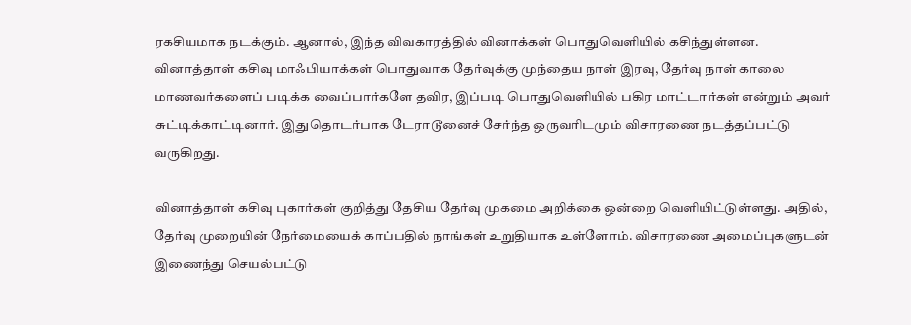ரகசியமாக நடக்கும். ஆனால், இந்த விவகாரத்தில் வினாக்கள் பொதுவெளியில் கசிந்துள்ளன. வினாத்தாள் கசிவு மாஃபியாக்கள் பொதுவாக தேர்வுக்கு முந்தைய நாள் இரவு, தேர்வு நாள் காலை மாணவர்களைப் படிக்க வைப்பார்களே தவிர, இப்படி பொதுவெளியில் பகிர மாட்டார்கள் என்றும் அவர் சுட்டிக்காட்டினார். இதுதொடர்பாக டேராடூனைச் சேர்ந்த ஒருவரிடமும் விசாரணை நடத்தப்பட்டு வருகிறது.

வினாத்தாள் கசிவு புகார்கள் குறித்து தேசிய தேர்வு முகமை அறிக்கை ஒன்றை வெளியிட்டுள்ளது. அதில், தேர்வு முறையின் நேர்மையைக் காப்பதில் நாங்கள் உறுதியாக உள்ளோம். விசாரணை அமைப்புகளுடன் இணைந்து செயல்பட்டு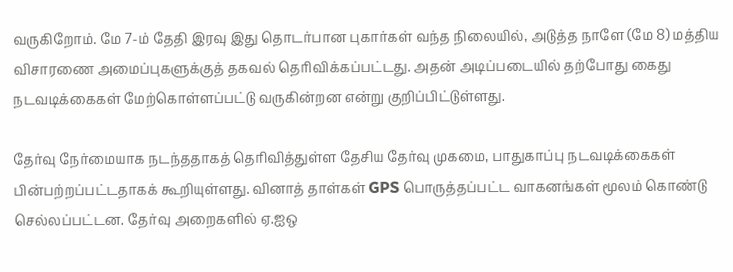வருகிறோம். மே 7-ம் தேதி இரவு இது தொடர்பான புகார்கள் வந்த நிலையில், அடுத்த நாளே (மே 8) மத்திய விசாரணை அமைப்புகளுக்குத் தகவல் தெரிவிக்கப்பட்டது. அதன் அடிப்படையில் தற்போது கைது நடவடிக்கைகள் மேற்கொள்ளப்பட்டு வருகின்றன என்று குறிப்பிட்டுள்ளது.

தேர்வு நேர்மையாக நடந்ததாகத் தெரிவித்துள்ள தேசிய தேர்வு முகமை, பாதுகாப்பு நடவடிக்கைகள் பின்பற்றப்பட்டதாகக் கூறியுள்ளது. வினாத் தாள்கள் GPS பொருத்தப்பட்ட வாகனங்கள் மூலம் கொண்டு செல்லப்பட்டன. தேர்வு அறைகளில் ஏ.ஐஒ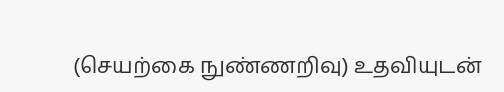(செயற்கை நுண்ணறிவு) உதவியுடன்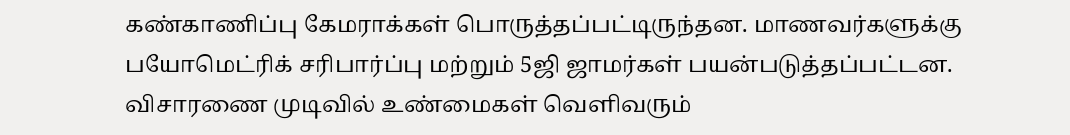கண்காணிப்பு கேமராக்கள் பொருத்தப்பட்டிருந்தன. மாணவர்களுக்கு பயோமெட்ரிக் சரிபார்ப்பு மற்றும் 5ஜி ஜாமர்கள் பயன்படுத்தப்பட்டன. விசாரணை முடிவில் உண்மைகள் வெளிவரும்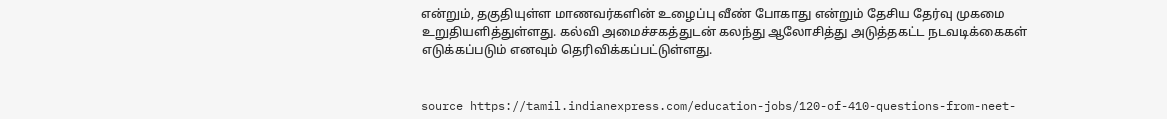என்றும், தகுதியுள்ள மாணவர்களின் உழைப்பு வீண் போகாது என்றும் தேசிய தேர்வு முகமை உறுதியளித்துள்ளது. கல்வி அமைச்சகத்துடன் கலந்து ஆலோசித்து அடுத்தகட்ட நடவடிக்கைகள் எடுக்கப்படும் எனவும் தெரிவிக்கப்பட்டுள்ளது.


source https://tamil.indianexpress.com/education-jobs/120-of-410-questions-from-neet-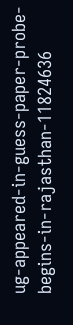ug-appeared-in-guess-paper-probe-begins-in-rajasthan-11824636